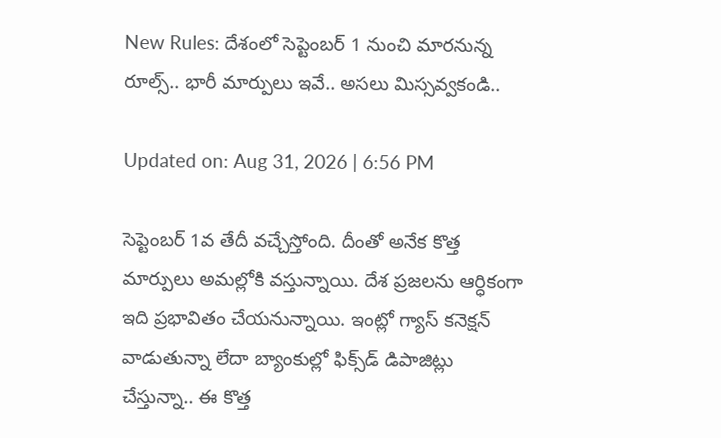New Rules: దేశంలో సెప్టెంబర్ 1 నుంచి మారనున్న రూల్స్.. భారీ మార్పులు ఇవే.. అసలు మిస్సవ్వకండి..

Updated on: Aug 31, 2026 | 6:56 PM

సెప్టెంబర్ 1వ తేదీ వచ్చేస్తోంది. దీంతో అనేక కొత్త మార్పులు అమల్లోకి వస్తున్నాయి. దేశ ప్రజలను ఆర్ధికంగా ఇది ప్రభావితం చేయనున్నాయి. ఇంట్లో గ్యాస్ కనెక్షన్ వాడుతున్నా లేదా బ్యాంకుల్లో ఫిక్స్‌డ్ డిపాజిట్లు చేస్తున్నా.. ఈ కొత్త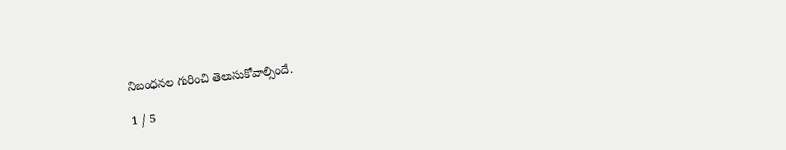నిబంధనల గురించి తెలుసుకోవాల్సిందే.

1 / 5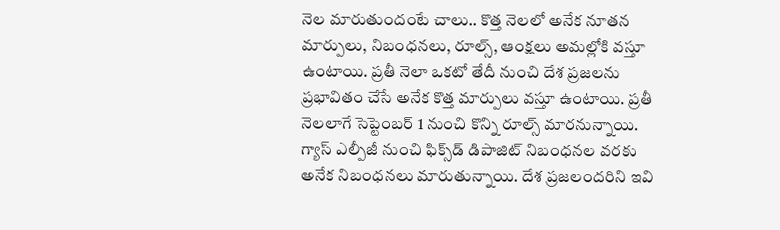నెల మారుతుందంటే చాలు.. కొత్త నెలలో అనేక నూతన మార్పులు, నిబంధనలు, రూల్స్, ఆంక్షలు అమల్లోకి వస్తూ ఉంటాయి. ప్రతీ నెలా ఒకటో తేదీ నుంచి దేశ ప్రజలను ప్రభావితం చేసే అనేక కొత్త మార్పులు వస్తూ ఉంటాయి. ప్రతీ నెలలాగే సెప్టెంబర్ 1 నుంచి కొన్ని రూల్స్ మారనున్నాయి. గ్యాస్ ఎల్పీజీ నుంచి ఫిక్స్‌డ్ డిపాజిట్ నిబంధనల వరకు అనేక నిబంధనలు మారుతున్నాయి. దేశ ప్రజలందరిని ఇవి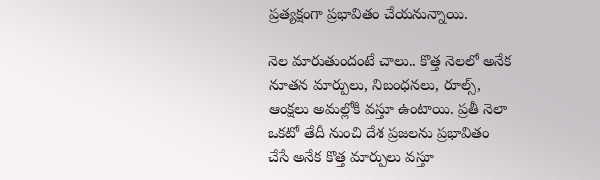ప్రత్యక్షంగా ప్రభావితం చేయనున్నాయి.

నెల మారుతుందంటే చాలు.. కొత్త నెలలో అనేక నూతన మార్పులు, నిబంధనలు, రూల్స్, ఆంక్షలు అమల్లోకి వస్తూ ఉంటాయి. ప్రతీ నెలా ఒకటో తేదీ నుంచి దేశ ప్రజలను ప్రభావితం చేసే అనేక కొత్త మార్పులు వస్తూ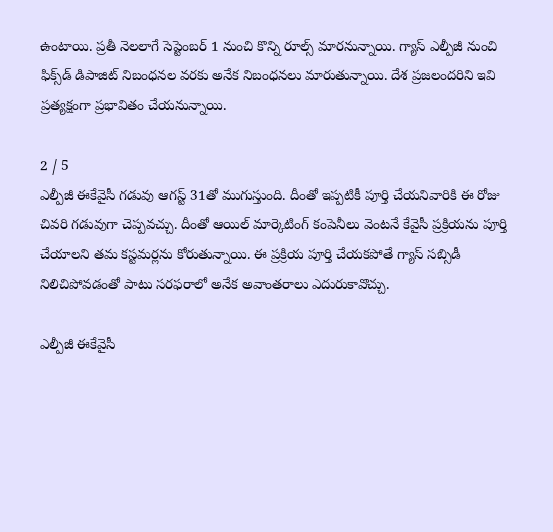ఉంటాయి. ప్రతీ నెలలాగే సెప్టెంబర్ 1 నుంచి కొన్ని రూల్స్ మారనున్నాయి. గ్యాస్ ఎల్పీజీ నుంచి ఫిక్స్‌డ్ డిపాజిట్ నిబంధనల వరకు అనేక నిబంధనలు మారుతున్నాయి. దేశ ప్రజలందరిని ఇవి ప్రత్యక్షంగా ప్రభావితం చేయనున్నాయి.

2 / 5
ఎల్పీజీ ఈకేవైసీ గడువు ఆగస్ట్ 31తో ముగుస్తుంది. దీంతో ఇప్పటికీ పూర్తి చేయనివారికి ఈ రోజు చివరి గడువుగా చెప్పవచ్చు. దీంతో ఆయిల్ మార్కెటింగ్ కంపెనీలు వెంటనే కేవైసీ ప్రక్రియను పూర్తి చేయాలని తమ కస్టమర్లను కోరుతున్నాయి. ఈ ప్రక్రియ పూర్తి చేయకపోతే గ్యాస్ సబ్సిడీ నిలిచిపోవడంతో పాటు సరఫరాలో అనేక అవాంతరాలు ఎదురుకావొచ్చు.

ఎల్పీజీ ఈకేవైసీ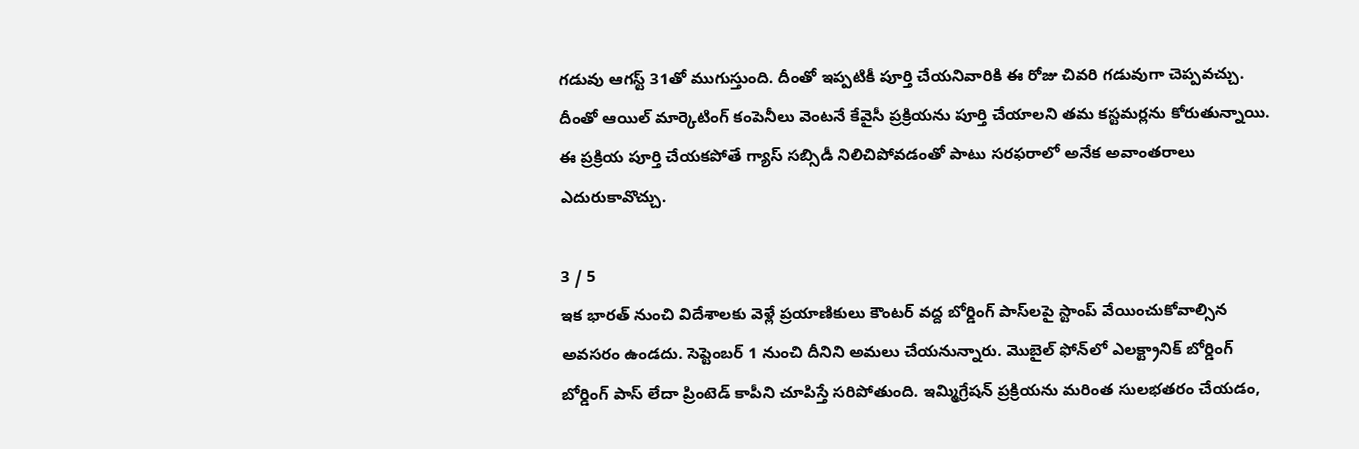గడువు ఆగస్ట్ 31తో ముగుస్తుంది. దీంతో ఇప్పటికీ పూర్తి చేయనివారికి ఈ రోజు చివరి గడువుగా చెప్పవచ్చు. దీంతో ఆయిల్ మార్కెటింగ్ కంపెనీలు వెంటనే కేవైసీ ప్రక్రియను పూర్తి చేయాలని తమ కస్టమర్లను కోరుతున్నాయి. ఈ ప్రక్రియ పూర్తి చేయకపోతే గ్యాస్ సబ్సిడీ నిలిచిపోవడంతో పాటు సరఫరాలో అనేక అవాంతరాలు ఎదురుకావొచ్చు.

3 / 5
ఇక భారత్ నుంచి విదేశాలకు వెళ్లే ప్రయాణికులు కౌంటర్ వద్ద బోర్డింగ్ పాస్‌లపై స్టాంప్ వేయించుకోవాల్సిన అవసరం ఉండదు. సెప్టెంబర్ 1 నుంచి దీనిని అమలు చేయనున్నారు. మొబైల్ ఫోన్‌లో ఎలక్ట్రానిక్ బోర్డింగ్ బోర్డింగ్ పాస్ లేదా ప్రింటెడ్ కాపీని చూపిస్తే సరిపోతుంది. ఇమ్మిగ్రేషన్ ప్రక్రియను మరింత సులభతరం చేయడం,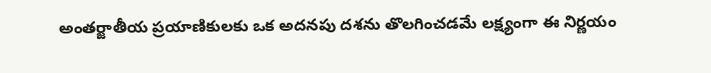అంతర్జాతీయ ప్రయాణికులకు ఒక అదనపు దశను తొలగించడమే లక్ష్యంగా ఈ నిర్ణయం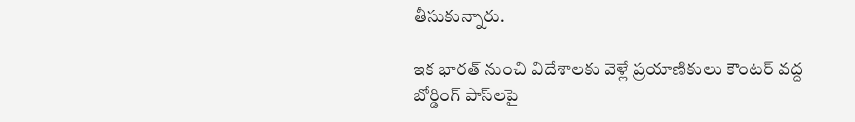తీసుకున్నారు.

ఇక భారత్ నుంచి విదేశాలకు వెళ్లే ప్రయాణికులు కౌంటర్ వద్ద బోర్డింగ్ పాస్‌లపై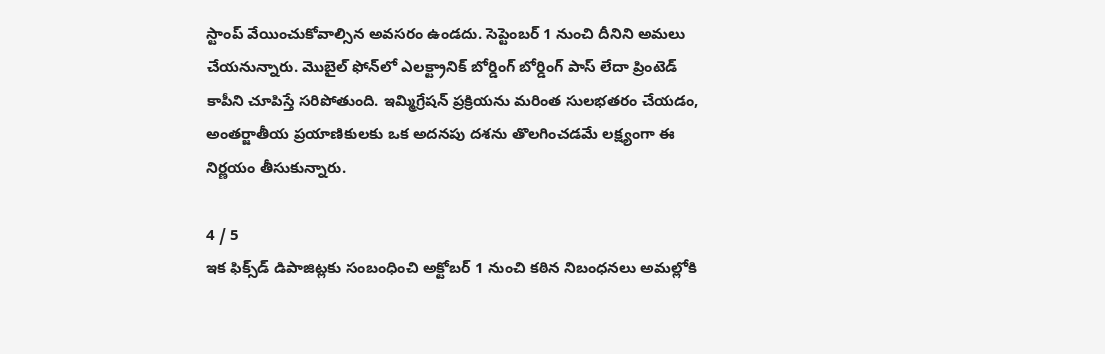స్టాంప్ వేయించుకోవాల్సిన అవసరం ఉండదు. సెప్టెంబర్ 1 నుంచి దీనిని అమలు చేయనున్నారు. మొబైల్ ఫోన్‌లో ఎలక్ట్రానిక్ బోర్డింగ్ బోర్డింగ్ పాస్ లేదా ప్రింటెడ్ కాపీని చూపిస్తే సరిపోతుంది. ఇమ్మిగ్రేషన్ ప్రక్రియను మరింత సులభతరం చేయడం, అంతర్జాతీయ ప్రయాణికులకు ఒక అదనపు దశను తొలగించడమే లక్ష్యంగా ఈ నిర్ణయం తీసుకున్నారు.

4 / 5
ఇక ఫిక్స్‌డ్ డిపాజిట్లకు సంబంధించి అక్టోబర్ 1 నుంచి కఠిన నిబంధనలు అమల్లోకి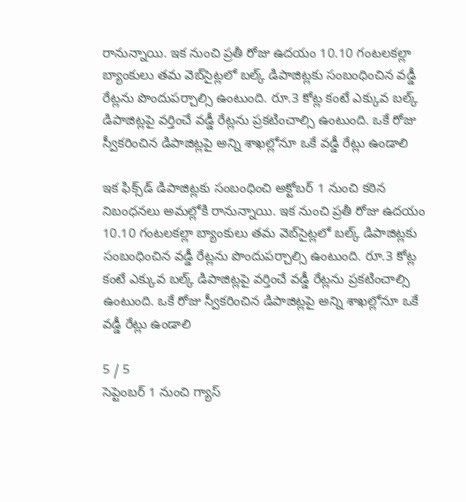రానున్నాయి. ఇక నుంచి ప్రతీ రోజు ఉదయం 10.10 గంటలకల్లా బ్యాంకులు తమ వెబ్‌సైట్లలో బల్క్ డిపాజిట్లకు సంబంధించిన వడ్డీ రేట్లను పొందుపర్చాల్సి ఉంటుంది. రూ.3 కోట్ల కంటే ఎక్కువ బల్క్ డిపాజిట్లపై వర్తించే వడ్డీ రేట్లను ప్రకటించాల్సి ఉంటుంది. ఒకే రోజు స్వీకరించిన డిపాజిట్లపై అన్ని శాఖల్లోనూ ఒకే వడ్డీ రేట్లు ఉండాలి

ఇక ఫిక్స్‌డ్ డిపాజిట్లకు సంబంధించి అక్టోబర్ 1 నుంచి కఠిన నిబంధనలు అమల్లోకి రానున్నాయి. ఇక నుంచి ప్రతీ రోజు ఉదయం 10.10 గంటలకల్లా బ్యాంకులు తమ వెబ్‌సైట్లలో బల్క్ డిపాజిట్లకు సంబంధించిన వడ్డీ రేట్లను పొందుపర్చాల్సి ఉంటుంది. రూ.3 కోట్ల కంటే ఎక్కువ బల్క్ డిపాజిట్లపై వర్తించే వడ్డీ రేట్లను ప్రకటించాల్సి ఉంటుంది. ఒకే రోజు స్వీకరించిన డిపాజిట్లపై అన్ని శాఖల్లోనూ ఒకే వడ్డీ రేట్లు ఉండాలి

5 / 5
సెప్టెంబర్ 1 నుంచి గ్యాస్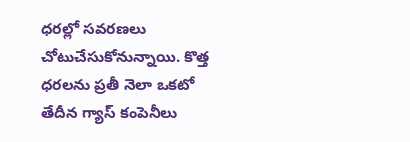ధరల్లో సవరణలు చోటుచేసుకోనున్నాయి. కొత్త ధరలను ప్రతీ నెలా ఒకటో తేదీన గ్యాస్ కంపెనీలు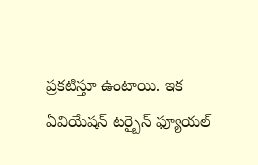ప్రకటిస్తూ ఉంటాయి. ఇక ఏవియేషన్ టర్బైన్ ఫ్యూయల్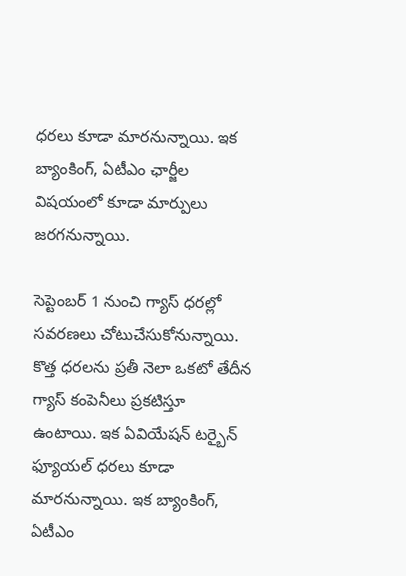ధరలు కూడా మారనున్నాయి. ఇక బ్యాంకింగ్, ఏటీఎం ఛార్జీల విషయంలో కూడా మార్పులు జరగనున్నాయి.

సెప్టెంబర్ 1 నుంచి గ్యాస్ ధరల్లో సవరణలు చోటుచేసుకోనున్నాయి. కొత్త ధరలను ప్రతీ నెలా ఒకటో తేదీన గ్యాస్ కంపెనీలు ప్రకటిస్తూ ఉంటాయి. ఇక ఏవియేషన్ టర్బైన్ ఫ్యూయల్ ధరలు కూడా మారనున్నాయి. ఇక బ్యాంకింగ్, ఏటీఎం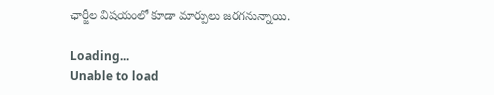ఛార్జీల విషయంలో కూడా మార్పులు జరగనున్నాయి.

Loading...
Unable to load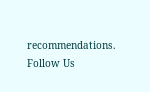recommendations.
Follow Us